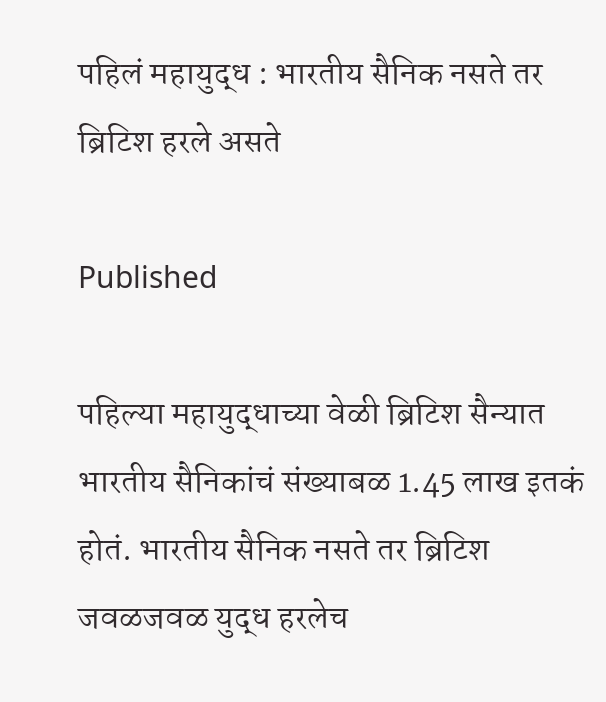पहिलं महायुद्ध : भारतीय सैनिक नसते तर ब्रिटिश हरले असते

Published

पहिल्या महायुद्धाच्या वेळी ब्रिटिश सैन्यात भारतीय सैनिकांचं संख्याबळ 1.45 लाख इतकं होतं. भारतीय सैनिक नसते तर ब्रिटिश जवळजवळ युद्ध हरलेच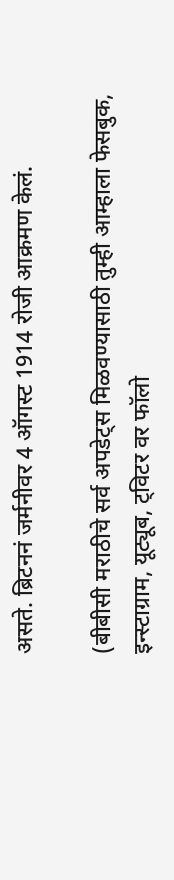असते. ब्रिटननं जर्मनीवर 4 ऑगस्ट 1914 रोजी आक्रमण केलं.

(बीबीसी मराठीचे सर्व अपडेट्स मिळवण्यासाठी तुम्ही आम्हाला फेसबुक, इन्स्टाग्राम, यूट्यूब, ट्विटर वर फॉलो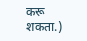करू शकता.)